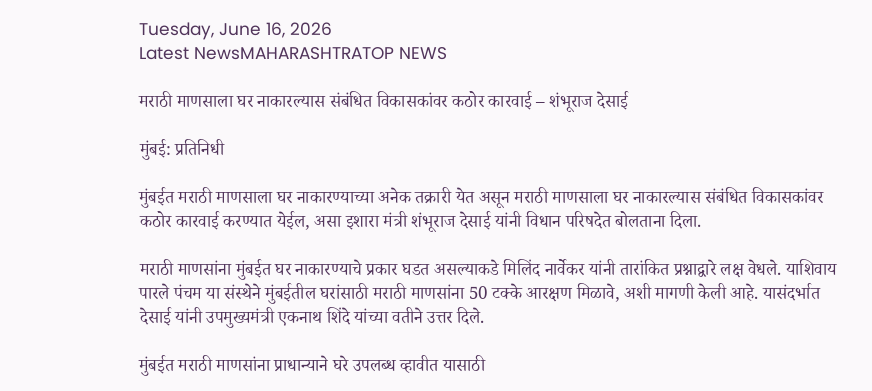Tuesday, June 16, 2026
Latest NewsMAHARASHTRATOP NEWS

मराठी माणसाला घर नाकारल्यास संबंधित विकासकांवर कठोर कारवाई – शंभूराज देसाई

मुंबई: प्रतिनिधी

मुंबईत मराठी माणसाला घर नाकारण्याच्या अनेक तक्रारी येत असून मराठी माणसाला घर नाकारल्यास संबंधित विकासकांवर कठोर कारवाई करण्यात येईल, असा इशारा मंत्री शंभूराज देसाई यांनी विधान परिषदेत बोलताना दिला.

मराठी माणसांना मुंबईत घर नाकारण्याचे प्रकार घडत असल्याकडे मिलिंद नार्वेकर यांनी तारांकित प्रश्नाद्वारे लक्ष वेधले. याशिवाय पारले पंचम या संस्थेने मुंबईतील घरांसाठी मराठी माणसांना 50 टक्के आरक्षण मिळावे, अशी मागणी केली आहे. यासंदर्भात देसाई यांनी उपमुख्यमंत्री एकनाथ शिंदे यांच्या वतीने उत्तर दिले.

मुंबईत मराठी माणसांना प्राधान्याने घरे उपलब्ध व्हावीत यासाठी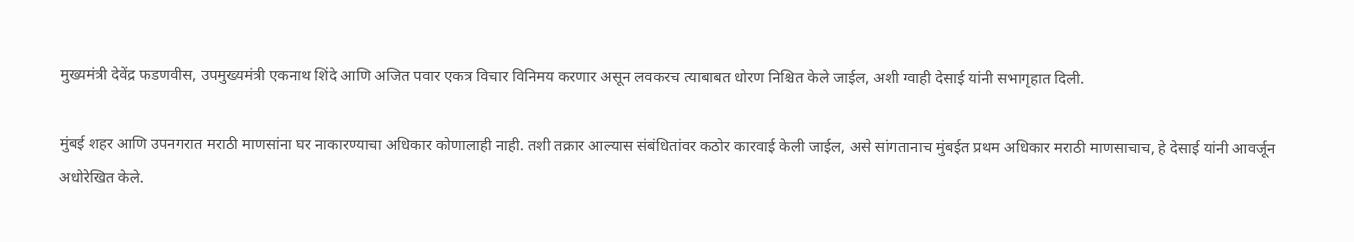मुख्यमंत्री देवेंद्र फडणवीस, उपमुख्यमंत्री एकनाथ शिंदे आणि अजित पवार एकत्र विचार विनिमय करणार असून लवकरच त्याबाबत धोरण निश्चित केले जाईल, अशी ग्वाही देसाई यांनी सभागृहात दिली.

मुंबई शहर आणि उपनगरात मराठी माणसांना घर नाकारण्याचा अधिकार कोणालाही नाही. तशी तक्रार आल्यास संबंधितांवर कठोर कारवाई केली जाईल, असे सांगतानाच मुंबईत प्रथम अधिकार मराठी माणसाचाच, हे देसाई यांनी आवर्जून अधोरेखित केले.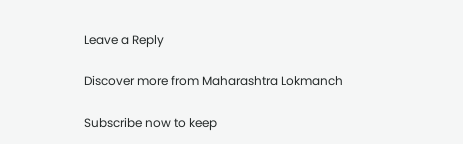Leave a Reply

Discover more from Maharashtra Lokmanch

Subscribe now to keep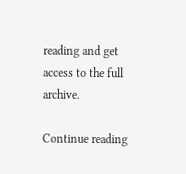reading and get access to the full archive.

Continue reading